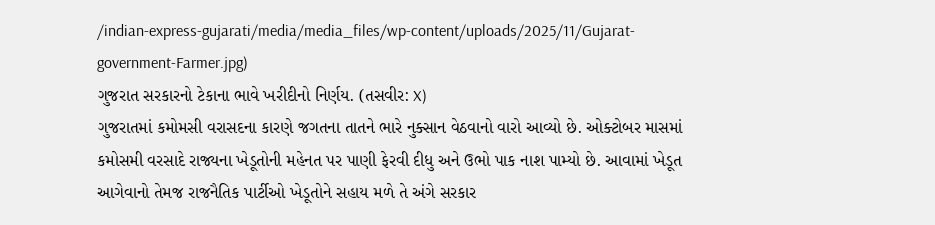/indian-express-gujarati/media/media_files/wp-content/uploads/2025/11/Gujarat-government-Farmer.jpg)
ગુજરાત સરકારનો ટેકાના ભાવે ખરીદીનો નિર્ણય. (તસવીર: X)
ગુજરાતમાં કમોમસી વરાસદના કારણે જગતના તાતને ભારે નુક્સાન વેઠવાનો વારો આવ્યો છે. ઓક્ટોબર માસમાં કમોસમી વરસાદે રાજ્યના ખેડૂતોની મહેનત પર પાણી ફેરવી દીધુ અને ઉભો પાક નાશ પામ્યો છે. આવામાં ખેડૂત આગેવાનો તેમજ રાજનૈતિક પાર્ટીઓ ખેડૂતોને સહાય મળે તે અંગે સરકાર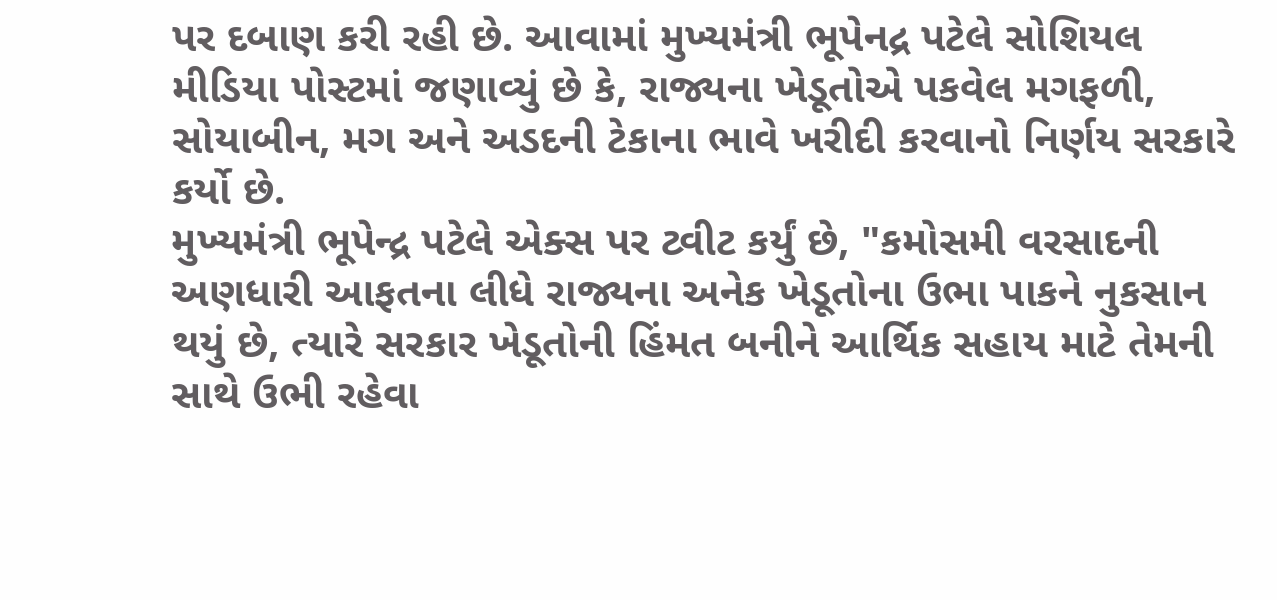પર દબાણ કરી રહી છે. આવામાં મુખ્યમંત્રી ભૂપેનદ્ર પટેલે સોશિયલ મીડિયા પોસ્ટમાં જણાવ્યું છે કે, રાજ્યના ખેડૂતોએ પકવેલ મગફળી, સોયાબીન, મગ અને અડદની ટેકાના ભાવે ખરીદી કરવાનો નિર્ણય સરકારે કર્યો છે.
મુખ્યમંત્રી ભૂપેન્દ્ર પટેલે એક્સ પર ટ્વીટ કર્યું છે, "કમોસમી વરસાદની અણધારી આફતના લીધે રાજ્યના અનેક ખેડૂતોના ઉભા પાકને નુકસાન થયું છે, ત્યારે સરકાર ખેડૂતોની હિંમત બનીને આર્થિક સહાય માટે તેમની સાથે ઉભી રહેવા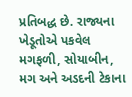પ્રતિબદ્ધ છે. રાજ્યના ખેડૂતોએ પકવેલ મગફળી, સોયાબીન, મગ અને અડદની ટેકાના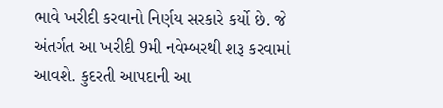ભાવે ખરીદી કરવાનો નિર્ણય સરકારે કર્યો છે. જે અંતર્ગત આ ખરીદી 9મી નવેમ્બરથી શરૂ કરવામાં આવશે. કુદરતી આપદાની આ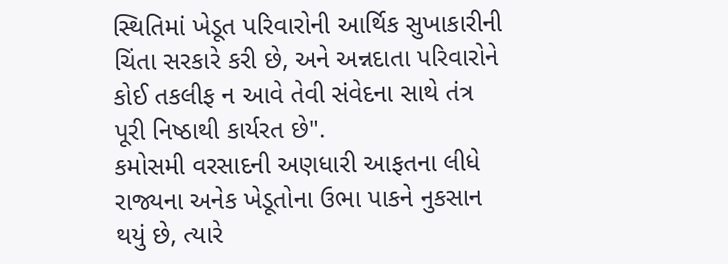સ્થિતિમાં ખેડૂત પરિવારોની આર્થિક સુખાકારીની ચિંતા સરકારે કરી છે, અને અન્નદાતા પરિવારોને કોઈ તકલીફ ન આવે તેવી સંવેદના સાથે તંત્ર પૂરી નિષ્ઠાથી કાર્યરત છે".
કમોસમી વરસાદની અણધારી આફતના લીધે રાજ્યના અનેક ખેડૂતોના ઉભા પાકને નુકસાન થયું છે, ત્યારે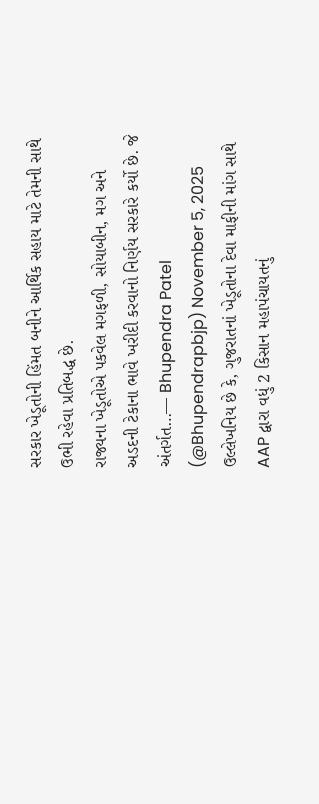સરકાર ખેડૂતોની હિંમત બનીને આર્થિક સહાય માટે તેમની સાથે ઉભી રહેવા પ્રતિબદ્ધ છે.
રાજ્યના ખેડૂતોએ પકવેલ મગફળી, સોયાબીન, મગ અને અડદની ટેકાના ભાવે ખરીદી કરવાનો નિર્ણય સરકારે કર્યો છે. જે અંતર્ગત…— Bhupendra Patel (@Bhupendrapbjp) November 5, 2025
ઉલ્લેખનિય છે કે, ગુજરાતનાં ખેડૂતોના દેવા માફીની માંગ સાથે AAP દ્વારા વધું 2 કિસાન મહાપંચાયતનું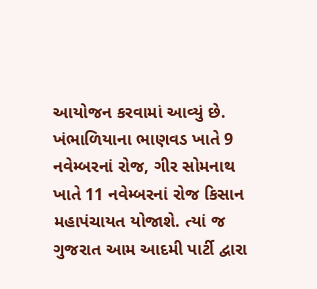આયોજન કરવામાં આવ્યું છે. ખંભાળિયાના ભાણવડ ખાતે 9 નવેમ્બરનાં રોજ, ગીર સોમનાથ ખાતે 11 નવેમ્બરનાં રોજ કિસાન મહાપંચાયત યોજાશે. ત્યાં જ ગુજરાત આમ આદમી પાર્ટી દ્વારા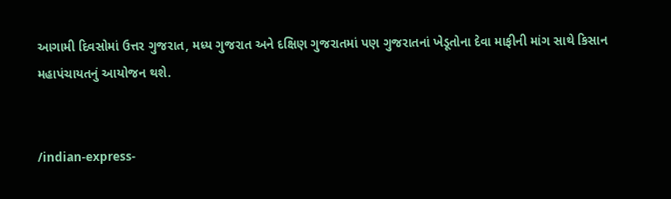આગામી દિવસોમાં ઉત્તર ગુજરાત, મધ્ય ગુજરાત અને દક્ષિણ ગુજરાતમાં પણ ગુજરાતનાં ખેડૂતોના દેવા માફીની માંગ સાથે કિસાન મહાપંચાયતનું આયોજન થશે.


/indian-express-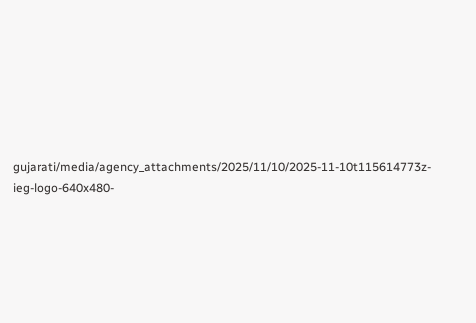gujarati/media/agency_attachments/2025/11/10/2025-11-10t115614773z-ieg-logo-640x480-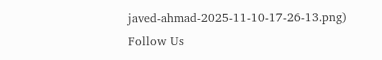javed-ahmad-2025-11-10-17-26-13.png)
Follow Us